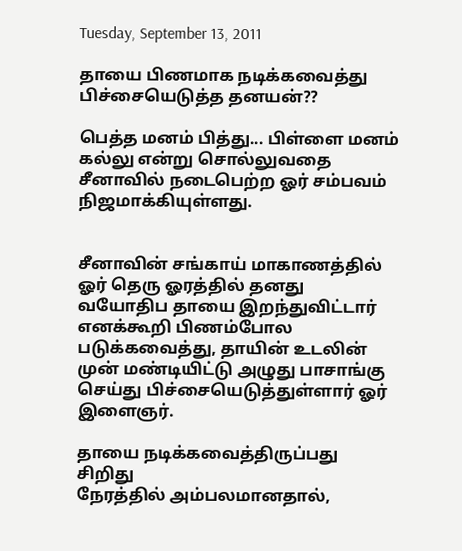Tuesday, September 13, 2011

தாயை பிணமாக நடிக்கவைத்து பிச்சையெடுத்த தனயன்??

பெத்த மனம் பித்து... பிள்ளை மனம் கல்லு என்று சொல்லுவதை சீனாவில் நடைபெற்ற ஓர் சம்பவம் நிஜமாக்கியுள்ளது.


சீனாவின் சங்காய் மாகாணத்தில் ஓர் தெரு ஓரத்தில் தனது வயோதிப தாயை இறந்துவிட்டார் எனக்கூறி பிணம்போல படுக்கவைத்து, தாயின் உடலின் முன் மண்டியிட்டு அழுது பாசாங்கு செய்து பிச்சையெடுத்துள்ளார் ஓர் இளைஞர்.

தாயை நடிக்கவைத்திருப்பது சிறிது
நேரத்தில் அம்பலமானதால்,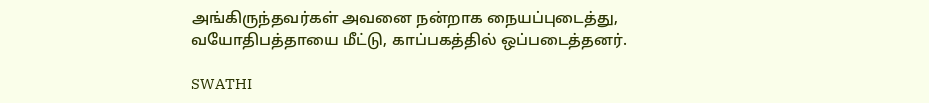அங்கிருந்தவர்கள் அவனை நன்றாக நையப்புடைத்து, வயோதிபத்தாயை மீட்டு, காப்பகத்தில் ஒப்படைத்தனர்.

SWATHI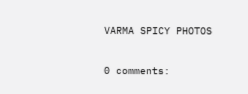VARMA SPICY PHOTOS

0 comments: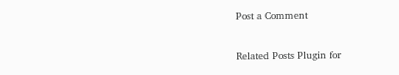Post a Comment

Related Posts Plugin for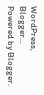WordPress, Blogger...
Powered by Blogger.